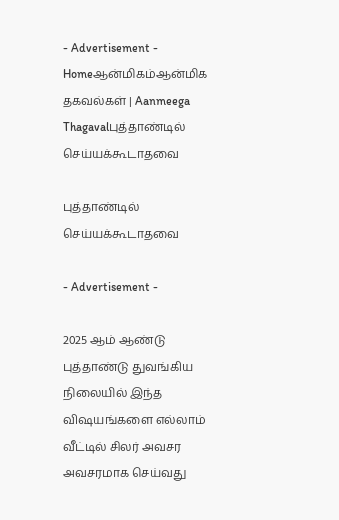- Advertisement -
Homeஆன்மிகம்ஆன்மிக தகவல்கள் | Aanmeega Thagavalபுத்தாண்டில் செய்யக்கூடாதவை

புத்தாண்டில் செய்யக்கூடாதவை

- Advertisement -

2025 ஆம் ஆண்டு புத்தாண்டு துவங்கிய நிலையில் இந்த விஷயங்களை எல்லாம் வீட்டில் சிலர் அவசர அவசரமாக செய்வது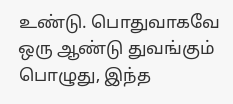உண்டு. பொதுவாகவே ஒரு ஆண்டு துவங்கும் பொழுது, இந்த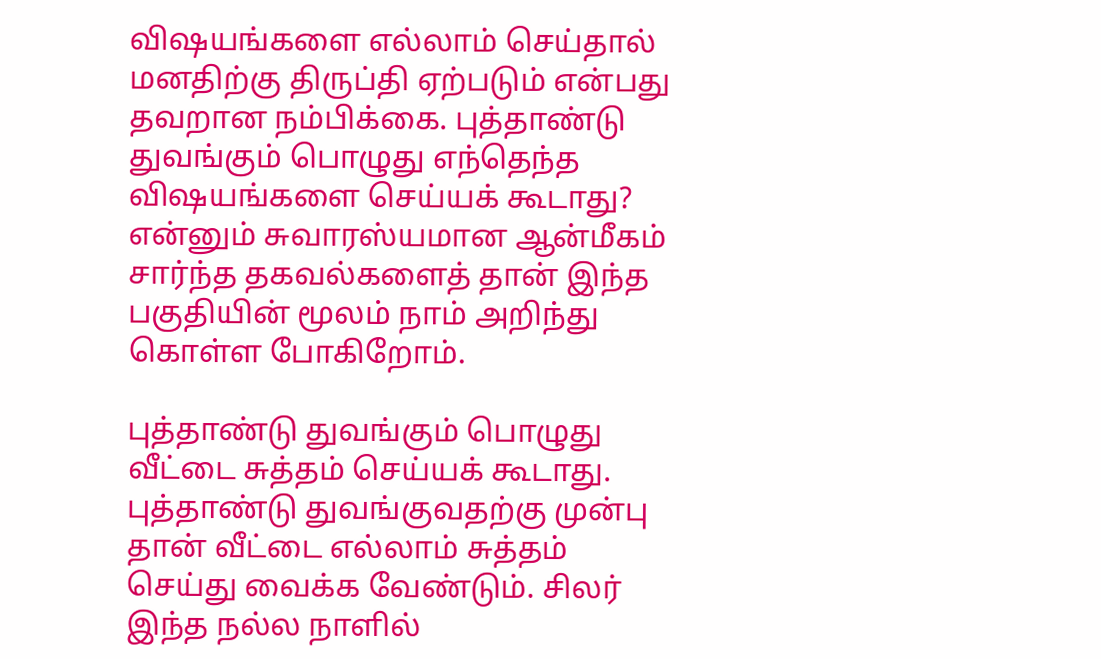விஷயங்களை எல்லாம் செய்தால் மனதிற்கு திருப்தி ஏற்படும் என்பது தவறான நம்பிக்கை. புத்தாண்டு துவங்கும் பொழுது எந்தெந்த விஷயங்களை செய்யக் கூடாது? என்னும் சுவாரஸ்யமான ஆன்மீகம் சார்ந்த தகவல்களைத் தான் இந்த பகுதியின் மூலம் நாம் அறிந்து கொள்ள போகிறோம்.

புத்தாண்டு துவங்கும் பொழுது வீட்டை சுத்தம் செய்யக் கூடாது. புத்தாண்டு துவங்குவதற்கு முன்பு தான் வீட்டை எல்லாம் சுத்தம் செய்து வைக்க வேண்டும். சிலர் இந்த நல்ல நாளில்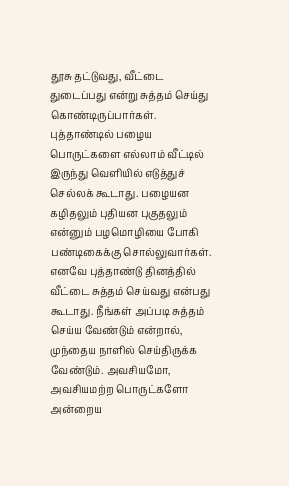தூசு தட்டுவது, வீட்டை துடைப்பது என்று சுத்தம் செய்து கொண்டிருப்பார்கள். புத்தாண்டில் பழைய பொருட்களை எல்லாம் வீட்டில் இருந்து வெளியில் எடுத்துச் செல்லக் கூடாது. பழையன கழிதலும் புதியன புகுதலும் என்னும் பழமொழியை போகி பண்டிகைக்கு சொல்லுவார்கள். எனவே புத்தாண்டு தினத்தில் வீட்டை சுத்தம் செய்வது என்பது கூடாது. நீங்கள் அப்படி சுத்தம் செய்ய வேண்டும் என்றால், முந்தைய நாளில் செய்திருக்க வேண்டும். அவசியமோ, அவசியமற்ற பொருட்களோ அன்றைய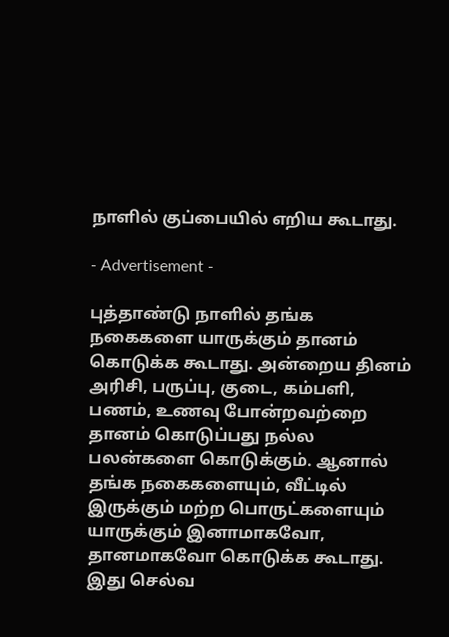நாளில் குப்பையில் எறிய கூடாது.

- Advertisement -

புத்தாண்டு நாளில் தங்க நகைகளை யாருக்கும் தானம் கொடுக்க கூடாது. அன்றைய தினம் அரிசி, பருப்பு, குடை, கம்பளி, பணம், உணவு போன்றவற்றை தானம் கொடுப்பது நல்ல பலன்களை கொடுக்கும். ஆனால் தங்க நகைகளையும், வீட்டில் இருக்கும் மற்ற பொருட்களையும் யாருக்கும் இனாமாகவோ, தானமாகவோ கொடுக்க கூடாது. இது செல்வ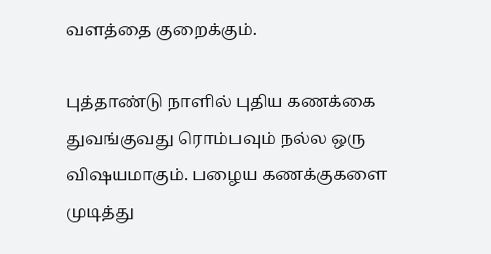வளத்தை குறைக்கும்.

புத்தாண்டு நாளில் புதிய கணக்கை துவங்குவது ரொம்பவும் நல்ல ஒரு விஷயமாகும். பழைய கணக்குகளை முடித்து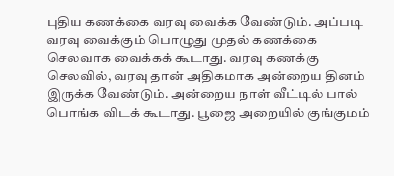புதிய கணக்கை வரவு வைக்க வேண்டும். அப்படி வரவு வைக்கும் பொழுது முதல் கணக்கை செலவாக வைக்கக் கூடாது. வரவு கணக்கு செலவில், வரவு தான் அதிகமாக அன்றைய தினம் இருக்க வேண்டும். அன்றைய நாள் வீட்டில் பால் பொங்க விடக் கூடாது. பூஜை அறையில் குங்குமம்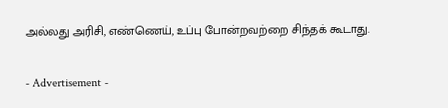அல்லது அரிசி, எண்ணெய், உப்பு போன்றவற்றை சிந்தக் கூடாது.

- Advertisement -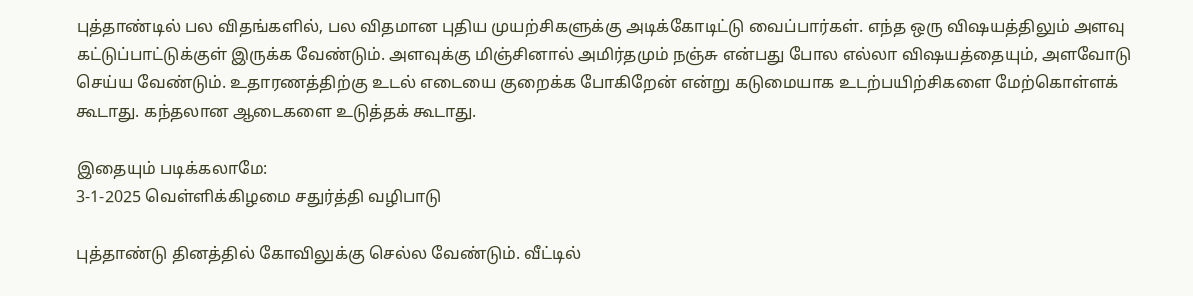புத்தாண்டில் பல விதங்களில், பல விதமான புதிய முயற்சிகளுக்கு அடிக்கோடிட்டு வைப்பார்கள். எந்த ஒரு விஷயத்திலும் அளவு கட்டுப்பாட்டுக்குள் இருக்க வேண்டும். அளவுக்கு மிஞ்சினால் அமிர்தமும் நஞ்சு என்பது போல எல்லா விஷயத்தையும், அளவோடு செய்ய வேண்டும். உதாரணத்திற்கு உடல் எடையை குறைக்க போகிறேன் என்று கடுமையாக உடற்பயிற்சிகளை மேற்கொள்ளக் கூடாது. கந்தலான ஆடைகளை உடுத்தக் கூடாது.

இதையும் படிக்கலாமே:
3-1-2025 வெள்ளிக்கிழமை சதுர்த்தி வழிபாடு

புத்தாண்டு தினத்தில் கோவிலுக்கு செல்ல வேண்டும். வீட்டில்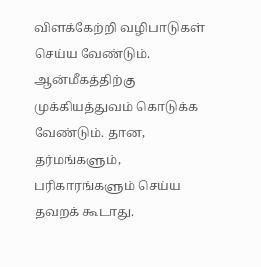விளக்கேற்றி வழிபாடுகள் செய்ய வேண்டும். ஆன்மீகத்திற்கு முக்கியத்துவம் கொடுக்க வேண்டும். தான, தர்மங்களும், பரிகாரங்களும் செய்ய தவறக் கூடாது.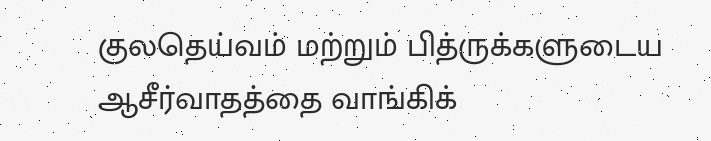குலதெய்வம் மற்றும் பித்ருக்களுடைய ஆசீர்வாதத்தை வாங்கிக்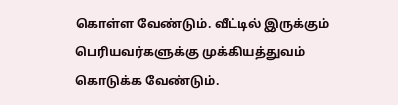கொள்ள வேண்டும். வீட்டில் இருக்கும் பெரியவர்களுக்கு முக்கியத்துவம் கொடுக்க வேண்டும்.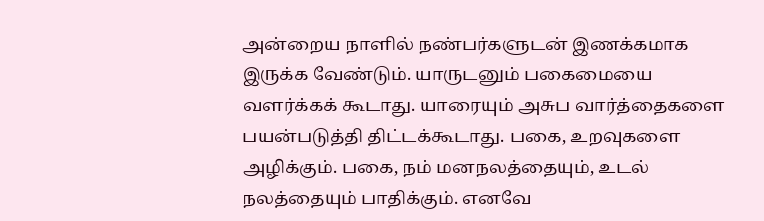அன்றைய நாளில் நண்பர்களுடன் இணக்கமாக இருக்க வேண்டும். யாருடனும் பகைமையை வளர்க்கக் கூடாது. யாரையும் அசுப வார்த்தைகளை பயன்படுத்தி திட்டக்கூடாது. பகை, உறவுகளை அழிக்கும். பகை, நம் மனநலத்தையும், உடல் நலத்தையும் பாதிக்கும். எனவே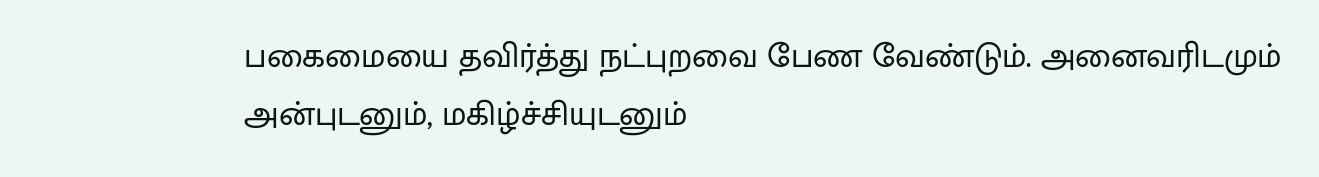பகைமையை தவிர்த்து நட்புறவை பேண வேண்டும். அனைவரிடமும் அன்புடனும், மகிழ்ச்சியுடனும்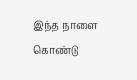இந்த நாளை கொண்டு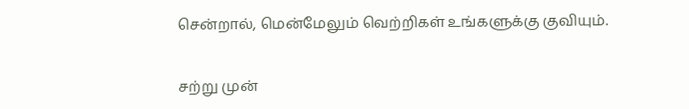சென்றால், மென்மேலும் வெற்றிகள் உங்களுக்கு குவியும்.

சற்று முன்